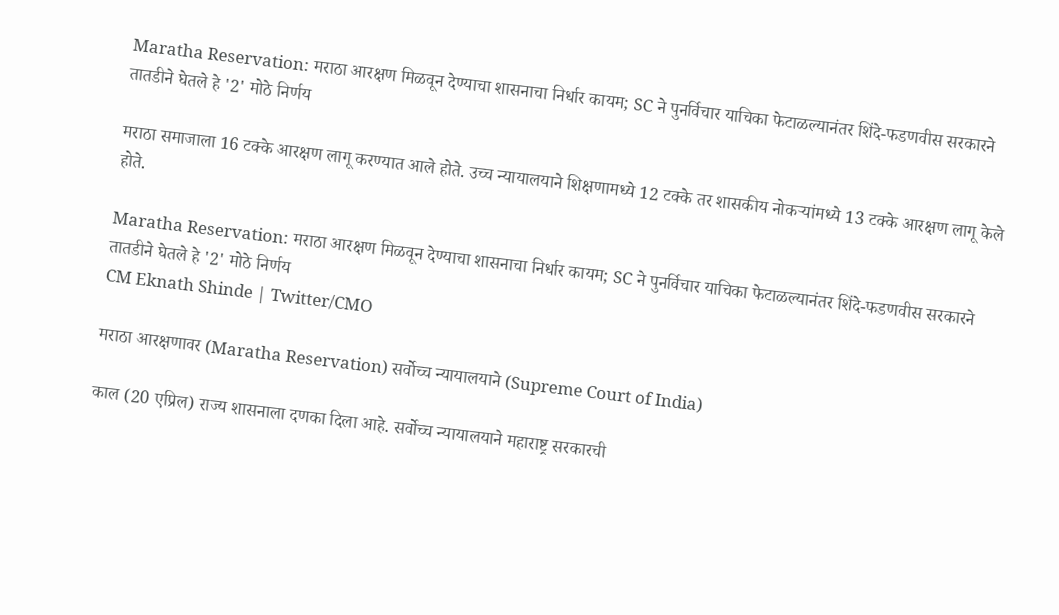Maratha Reservation: मराठा आरक्षण मिळवून देण्याचा शासनाचा निर्धार कायम; SC ने पुनर्विचार याचिका फेटाळल्यानंतर शिंदे-फडणवीस सरकारने तातडीने घेतले हे '2' मोठे निर्णय

मराठा समाजाला 16 टक्के आरक्षण लागू करण्यात आले होते. उच्च न्यायालयाने शिक्षणामध्ये 12 टक्के तर शासकीय नोकऱ्यांमध्ये 13 टक्के आरक्षण लागू केले होते.

Maratha Reservation: मराठा आरक्षण मिळवून देण्याचा शासनाचा निर्धार कायम; SC ने पुनर्विचार याचिका फेटाळल्यानंतर शिंदे-फडणवीस सरकारने तातडीने घेतले हे '2' मोठे निर्णय
CM Eknath Shinde | Twitter/CMO

मराठा आरक्षणावर (Maratha Reservation) सर्वोच्च न्यायालयाने (Supreme Court of India)

काल (20 एप्रिल) राज्य शासनाला दणका दिला आहे. सर्वोच्च न्यायालयाने महाराष्ट्र सरकारची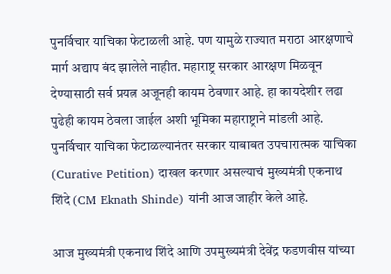पुनर्विचार याचिका फेटाळली आहे. पण यामुळे राज्यात मराठा आरक्षणाचे मार्ग अद्याप बंद झालेले नाहीत. महाराष्ट्र सरकार आरक्षण मिळवून देण्यासाठी सर्व प्रयत्न अजूनही कायम ठेवणार आहे. हा कायदेशीर लढा पुढेही कायम ठेवला जाईल अशी भूमिका महाराष्ट्राने मांडली आहे. पुनर्विचार याचिका फेटाळल्यानंतर सरकार याबाबत उपचारात्मक याचिका (Curative Petition) दाखल करणार असल्याचं मुख्यमंत्री एकनाथ शिंदे (CM Eknath Shinde) यांनी आज जाहीर केले आहे.

आज मुख्यमंत्री एकनाथ शिंदे आणि उपमुख्यमंत्री देवेंद्र फडणवीस यांच्या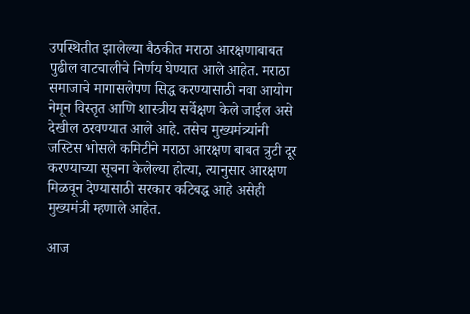उपस्थितीत झालेल्या बैठकीत मराठा आरक्षणाबाबत पुढील वाटचालीचे निर्णय घेण्यात आले आहेत. मराठा समाजाचे मागासलेपण सिद्ध करण्यासाठी नवा आयोग नेमून विस्तृत आणि शास्त्रीय सर्वेक्षण केले जाईल असे देखील ठरवण्यात आले आहे. तसेच मुख्यमंत्र्यांनी जस्टिस भोसले कमिटीने मराठा आरक्षण बाबत त्रुटी दूर करण्याच्या सूचना केलेल्या होत्या, त्यानुसार आरक्षण मिळवून देण्यासाठी सरकार कटिबद्ध आहे असेही मुख्यमंत्री म्हणाले आहेत.

आज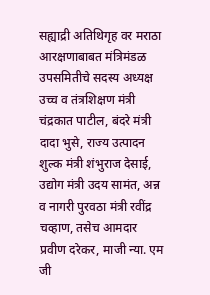सह्याद्री अतिथिगृह वर मराठा आरक्षणाबाबत मंत्रिमंडळ उपसमितीचे सदस्य अध्यक्ष उच्च व तंत्रशिक्षण मंत्री चंद्रकात पाटील, बंदरे मंत्री दादा भुसे, राज्य उत्पादन शुल्क मंत्री शंभुराज देसाई, उद्योग मंत्री उदय सामंत, अन्न व नागरी पुरवठा मंत्री रवींद्र चव्हाण, तसेच आमदार प्रवीण दरेकर, माजी न्या. एम जी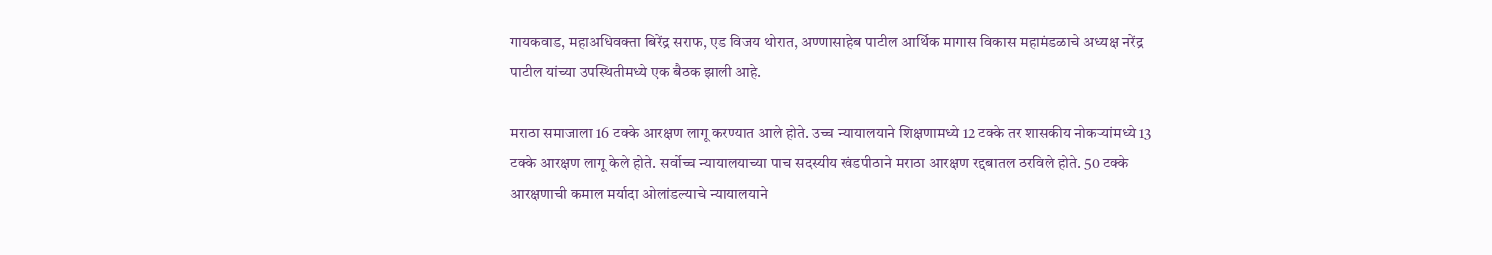गायकवाड, महाअधिवक्ता बिरेंद्र सराफ, एड विजय थोरात, अण्णासाहेब पाटील आर्थिक मागास विकास महामंडळाचे अध्यक्ष नरेंद्र पाटील यांच्या उपस्थितीमध्ये एक बैठक झाली आहे.

मराठा समाजाला 16 टक्के आरक्षण लागू करण्यात आले होते. उच्च न्यायालयाने शिक्षणामध्ये 12 टक्के तर शासकीय नोकऱ्यांमध्ये 13 टक्के आरक्षण लागू केले होते. सर्वोच्च न्यायालयाच्या पाच सदस्यीय खंडपीठाने मराठा आरक्षण रद्दबातल ठरविले होते. 50 टक्के आरक्षणाची कमाल मर्यादा ओलांडल्याचे न्यायालयाने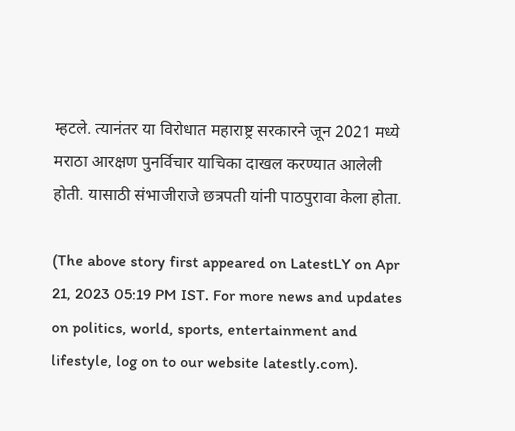म्हटले. त्यानंतर या विरोधात महाराष्ट्र सरकारने जून 2021 मध्ये मराठा आरक्षण पुनर्विचार याचिका दाखल करण्यात आलेली होती. यासाठी संभाजीराजे छत्रपती यांनी पाठपुरावा केला होता.

(The above story first appeared on LatestLY on Apr 21, 2023 05:19 PM IST. For more news and updates on politics, world, sports, entertainment and lifestyle, log on to our website latestly.com).